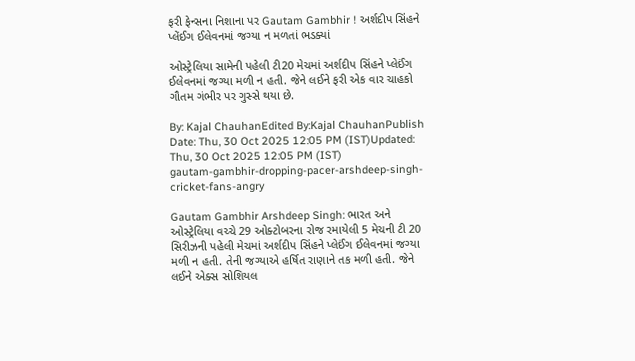ફરી ફેન્સના નિશાના પર Gautam Gambhir ! અર્શદીપ સિંહને પ્લેંઈગ ઈલેવનમાં જગ્યા ન મળતાં ભડક્યાં

ઓસ્ટ્રેલિયા સામેની પહેલી ટી20 મેચમાં અર્શદીપ સિંહને પ્લેઈંગ ઈલેવનમાં જગ્યા મળી ન હતી. જેને લઈને ફરી એક વાર ચાહકો ગૌતમ ગંભીર પર ગુસ્સે થયા છે.

By: Kajal ChauhanEdited By:Kajal ChauhanPublish Date: Thu, 30 Oct 2025 12:05 PM (IST)Updated: Thu, 30 Oct 2025 12:05 PM (IST)
gautam-gambhir-dropping-pacer-arshdeep-singh-cricket-fans-angry

Gautam Gambhir Arshdeep Singh: ભારત અને ઓસ્ટ્રેલિયા વચ્ચે 29 ઓક્ટોબરના રોજ રમાયેલી 5 મેચની ટી 20 સિરીઝની પહેલી મેચમાં અર્શદીપ સિંહને પ્લેઈંગ ઈલેવનમાં જગ્યા મળી ન હતી. તેની જગ્યાએ હર્ષિત રાણાને તક મળી હતી. જેને લઈને એક્સ સોશિયલ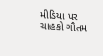મીડિયા પર ચાહકો ગૌતમ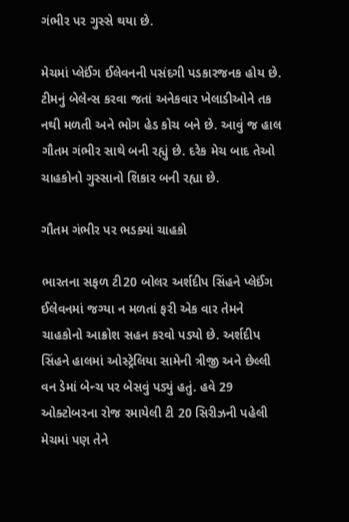ગંભીર પર ગુસ્સે થયા છે.

મેચમાં પ્લેઈંગ ઈલેવનની પસંદગી પડકારજનક હોય છે. ટીમનું બેલેન્સ કરવા જતાં અનેકવાર ખેલાડીઓને તક નથી મળતી અને ભોગ હેડ કોચ બને છે. આવું જ હાલ ગૌતમ ગંભીર સાથે બની રહ્યું છે. દરેક મેચ બાદ તેઓ ચાહકોનો ગુસ્સાનો શિકાર બની રહ્યા છે.

ગૌતમ ગંભીર પર ભડક્યાં ચાહકો

ભારતના સફળ ટી20 બોલર અર્શદીપ સિંહને પ્લેઈંગ ઈલેવનમાં જગ્યા ન મળતાં ફરી એક વાર તેમને ચાહકોનો આક્રોશ સહન કરવો પડ્યો છે. અર્શદીપ સિંહને હાલમાં ઓસ્ટ્રેલિયા સામેની ત્રીજી અને છેલ્લી વન ડેમાં બેન્ચ પર બેસવું પડ્યું હતું. હવે 29 ઓક્ટોબરના રોજ રમાયેલી ટી 20 સિરીઝની પહેલી મેચમાં પણ તેને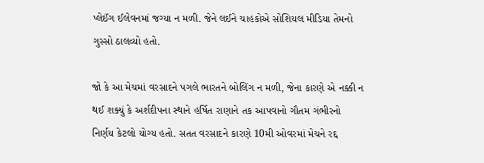પ્લેઈંગ ઈલેવનમાં જગ્યા ન મળી. જેને લઈને ચાહકોએ સોશિયલ મીડિયા તેમનો ગુસ્સો ઠાલવ્યો હતો.

જો કે આ મેચમાં વરસાદને પગલે ભારતને બોલિંગ ન મળી, જેના કારણે એ નક્કી ન થઈ શક્યું કે અર્શદીપના સ્થાને હર્ષિત રાણાને તક આપવાનો ગૌતમ ગંભીરનો નિર્ણય કેટલો યોગ્ય હતો. સતત વરસાદને કારણે 10મી ઓવરમાં મેચને રદ્દ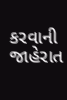કરવાની જાહેરાત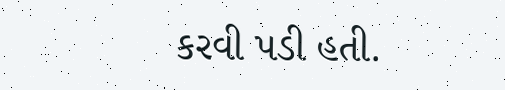કરવી પડી હતી.